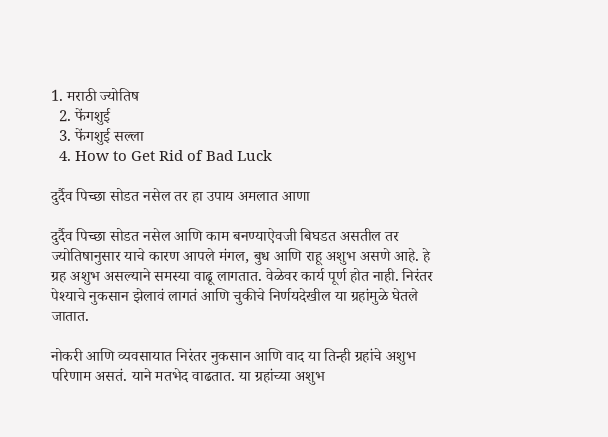1. मराठी ज्योतिष
  2. फेंगशुई
  3. फेंगशुई सल्ला
  4. How to Get Rid of Bad Luck

दुर्दैव पिच्छा सोडत नसेल तर हा उपाय अमलात आणा

दुर्दैव पिच्छा सोडत नसेल आणि काम बनण्याऐवजी बिघडत असतील तर ज्योतिषानुसार याचे कारण आपले मंगल, बुध आणि राहू अशुभ असणे आहे. हे ग्रह अशुभ असल्याने समस्या वाढू लागतात. वेळेवर कार्य पूर्ण होत नाही. निरंतर पेश्याचे नुकसान झेलावं लागतं आणि चुकीचे निर्णयदेखील या ग्रहांमुळे घेतले जातात.

नोकरी आणि व्यवसायात निरंतर नुकसान आणि वाद या तिन्ही ग्रहांचे अशुभ परिणाम असतं. याने मतभेद वाढतात. या ग्रहांच्या अशुभ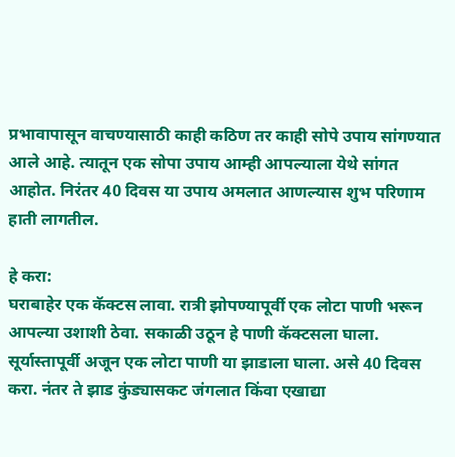प्रभावापासून वाचण्यासाठी काही कठिण तर काही सोपे उपाय सांगण्यात आले आहे. त्यातून एक सोपा उपाय आम्ही आपल्याला येथे सांगत आहोत. निरंतर 40 दिवस या उपाय अमलात आणल्यास शुभ परिणाम हाती लागतील.

हे करा:
घराबाहेर एक कॅक्टस लावा. रात्री झोपण्यापूर्वी एक लोटा पाणी भरून आपल्या उशाशी ठेवा. सकाळी उठून हे पाणी कॅक्टसला घाला. सूर्यास्तापूर्वी अजून एक लोटा पाणी या झाडाला घाला. असे 40 दिवस करा. नंतर ते झाड कुंड्यासकट जंगलात किंवा एखाद्या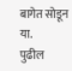बागेत सोडून या.
पुढील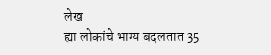लेख
ह्या लोकांचे भाग्य बदलतात 35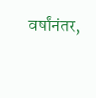वर्षांनंतर,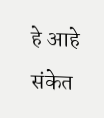हे आहे संकेत